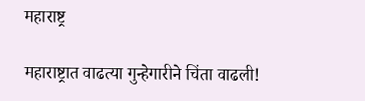महाराष्ट्र

महाराष्ट्रात वाढत्या गुन्हेगारीने चिंता वाढली!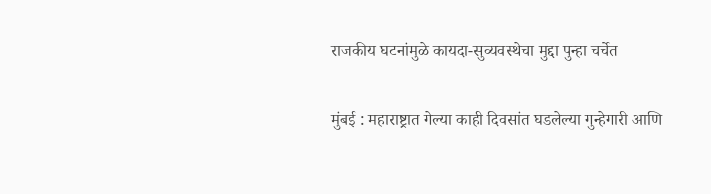राजकीय घटनांमुळे कायदा-सुव्यवस्थेचा मुद्दा पुन्हा चर्चेत

मुंबई : महाराष्ट्रात गेल्या काही दिवसांत घडलेल्या गुन्हेगारी आणि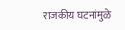राजकीय घटनांमुळे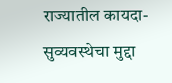राज्यातील कायदा-सुव्यवस्थेचा मुद्दा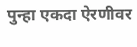पुन्हा एकदा ऐरणीवर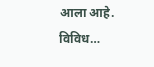आला आहे. विविध…